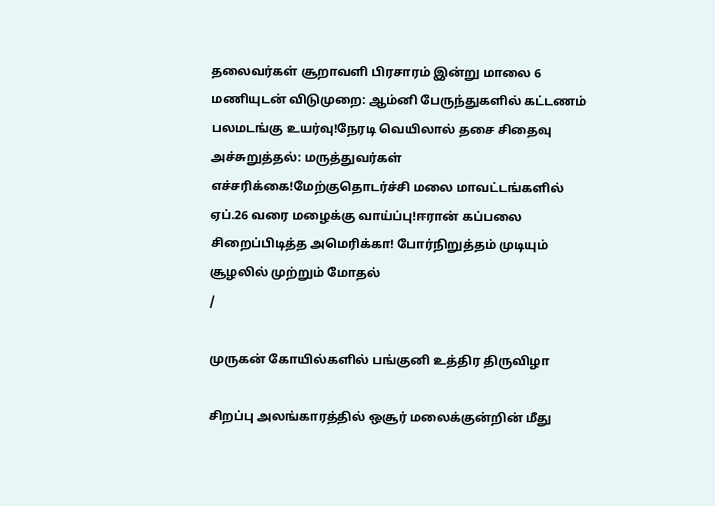தலைவர்கள் சூறாவளி பிரசாரம் இன்று மாலை 6 மணியுடன் விடுமுறை: ஆம்னி பேருந்துகளில் கட்டணம் பலமடங்கு உயர்வு!நேரடி வெயிலால் தசை சிதைவு அச்சுறுத்தல்: மருத்துவர்கள் எச்சரிக்கை!மேற்குதொடர்ச்சி மலை மாவட்டங்களில் ஏப்.26 வரை மழைக்கு வாய்ப்பு!ஈரான் கப்பலை சிறைப்பிடித்த அமெரிக்கா! போர்நிறுத்தம் முடியும் சூழலில் முற்றும் மோதல்
/

முருகன் கோயில்களில் பங்குனி உத்திர திருவிழா

சிறப்பு அலங்காரத்தில் ஒசூர் மலைக்குன்றின் மீது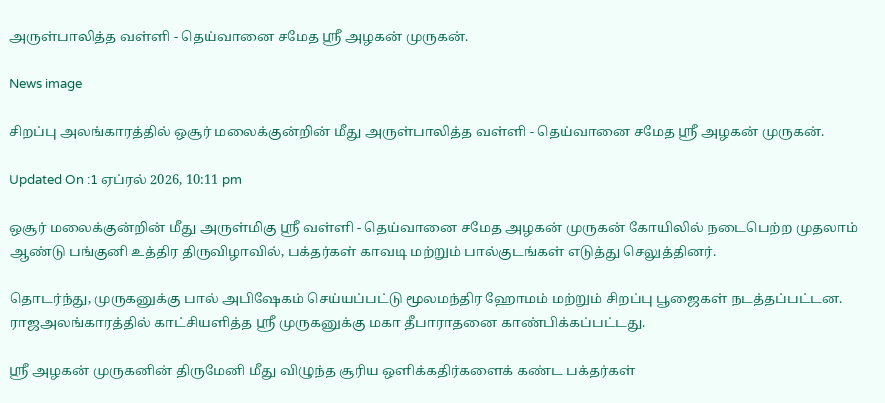அருள்பாலித்த வள்ளி - தெய்வானை சமேத ஸ்ரீ அழகன் முருகன்.

News image

சிறப்பு அலங்காரத்தில் ஒசூர் மலைக்குன்றின் மீது அருள்பாலித்த வள்ளி - தெய்வானை சமேத ஸ்ரீ அழகன் முருகன்.

Updated On :1 ஏப்ரல் 2026, 10:11 pm

ஒசூர் மலைக்குன்றின் மீது அருள்மிகு ஸ்ரீ வள்ளி - தெய்வானை சமேத அழகன் முருகன் கோயிலில் நடைபெற்ற முதலாம் ஆண்டு பங்குனி உத்திர திருவிழாவில், பக்தர்கள் காவடி மற்றும் பால்குடங்கள் எடுத்து செலுத்தினர்.

தொடர்ந்து, முருகனுக்கு பால் அபிஷேகம் செய்யப்பட்டு மூலமந்திர ஹோமம் மற்றும் சிறப்பு பூஜைகள் நடத்தப்பட்டன. ராஜஅலங்காரத்தில் காட்சியளித்த ஸ்ரீ முருகனுக்கு மகா தீபாராதனை காண்பிக்கப்பட்டது.

ஸ்ரீ அழகன் முருகனின் திருமேனி மீது விழுந்த சூரிய ஒளிக்கதிர்களைக் கண்ட பக்தர்கள்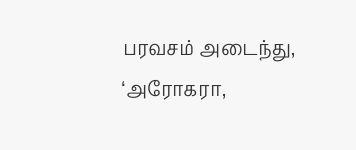பரவசம் அடைந்து, ‘அரோகரா,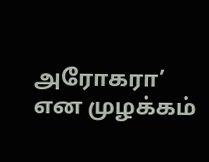அரோகரா’ என முழக்கம்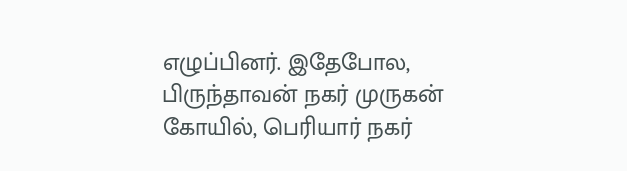எழுப்பினர். இதேபோல, பிருந்தாவன் நகர் முருகன் கோயில், பெரியார் நகர்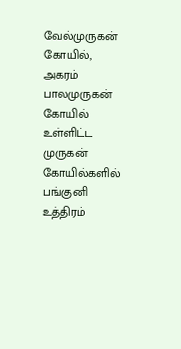வேல்முருகன் கோயில், அகரம் பாலமுருகன் கோயில் உள்ளிட்ட முருகன் கோயில்களில் பங்குனி உத்திரம்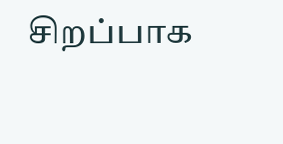சிறப்பாக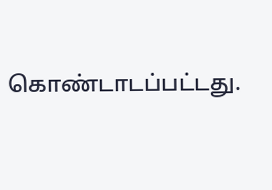கொண்டாடப்பட்டது.